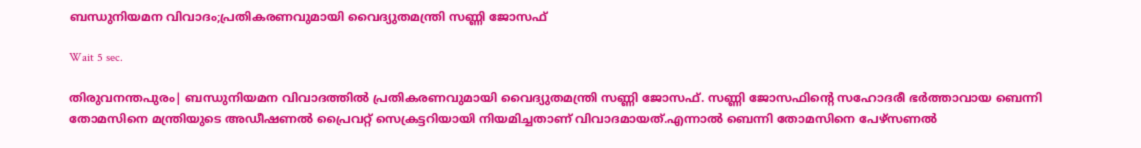ബന്ധുനിയമന വിവാദം;പ്രതികരണവുമായി വൈദ്യുതമന്ത്രി സണ്ണി ജോസഫ്

Wait 5 sec.

തിരുവനന്തപുരം| ബന്ധുനിയമന വിവാദത്തില്‍ പ്രതികരണവുമായി വൈദ്യുതമന്ത്രി സണ്ണി ജോസഫ്. സണ്ണി ജോസഫിന്റെ സഹോദരീ ഭര്‍ത്താവായ ബെന്നി തോമസിനെ മന്ത്രിയുടെ അഡീഷണല്‍ പ്രൈവറ്റ് സെക്രട്ടറിയായി നിയമിച്ചതാണ് വിവാദമായത്.എന്നാല്‍ ബെന്നി തോമസിനെ പേഴ്സണല്‍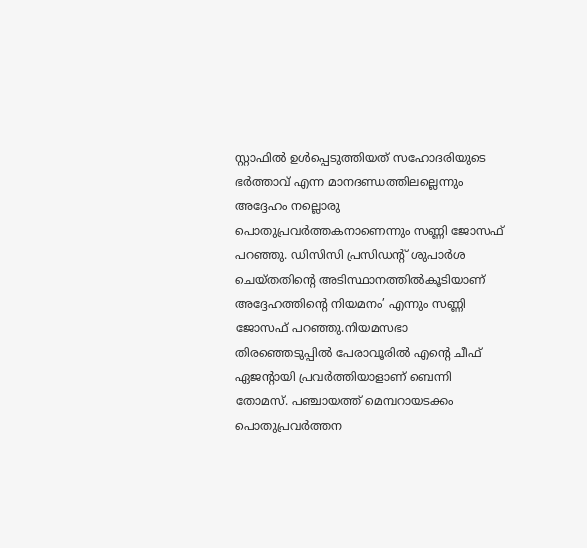സ്റ്റാഫില്‍ ഉള്‍പ്പെടുത്തിയത് സഹോദരിയുടെ ഭര്‍ത്താവ് എന്ന മാനദണ്ഡത്തിലല്ലെന്നും അദ്ദേഹം നല്ലൊരു പൊതുപ്രവര്‍ത്തകനാണെന്നും സണ്ണി ജോസഫ് പറഞ്ഞു. ഡിസിസി പ്രസിഡന്റ് ശുപാര്‍ശ ചെയ്തതിന്റെ അടിസ്ഥാനത്തില്‍കൂടിയാണ് അദ്ദേഹത്തിന്റെ നിയമനം’ എന്നും സണ്ണി ജോസഫ് പറഞ്ഞു.നിയമസഭാ തിരഞ്ഞെടുപ്പില്‍ പേരാവൂരില്‍ എന്റെ ചീഫ് ഏജന്റായി പ്രവര്‍ത്തിയാളാണ് ബെന്നി തോമസ്. പഞ്ചായത്ത് മെമ്പറായടക്കം പൊതുപ്രവര്‍ത്തന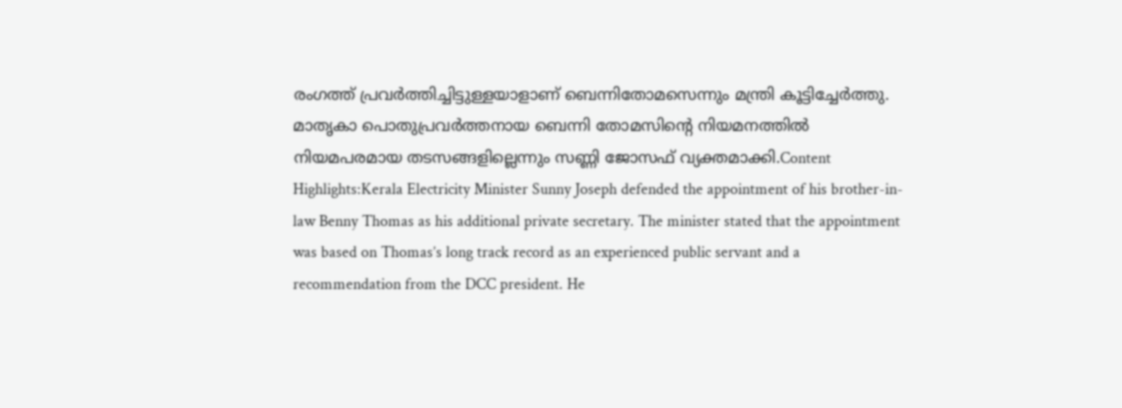രംഗത്ത് പ്രവര്‍ത്തിച്ചിട്ടുള്ളയാളാണ് ബെന്നിതോമസെന്നും മന്ത്രി കൂട്ടിച്ചേര്‍ത്തു. മാതൃകാ പൊതുപ്രവര്‍ത്തനായ ബെന്നി തോമസിന്റെ നിയമനത്തില്‍ നിയമപരമായ തടസങ്ങളില്ലെന്നും സണ്ണി ജോസഫ് വ്യക്തമാക്കി.Content Highlights:Kerala Electricity Minister Sunny Joseph defended the appointment of his brother-in-law Benny Thomas as his additional private secretary. The minister stated that the appointment was based on Thomas’s long track record as an experienced public servant and a recommendation from the DCC president. He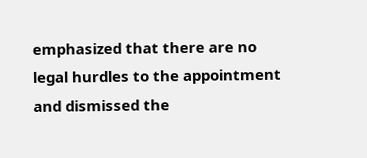emphasized that there are no legal hurdles to the appointment and dismissed the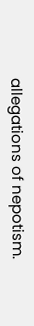allegations of nepotism.